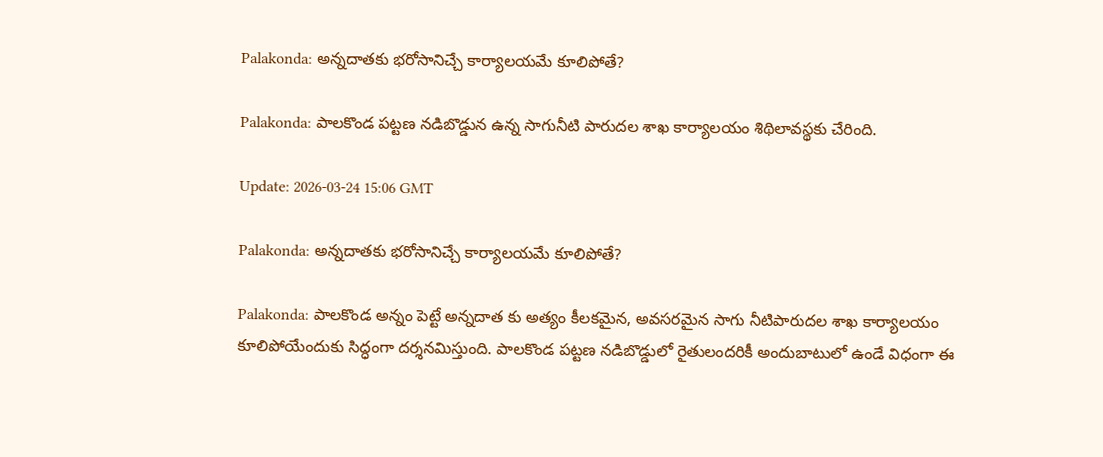Palakonda: అన్నదాతకు భరోసానిచ్చే కార్యాలయమే కూలిపోతే?

Palakonda: పాలకొండ పట్టణ నడిబొడ్డున ఉన్న సాగునీటి పారుదల శాఖ కార్యాలయం శిథిలావస్థకు చేరింది.

Update: 2026-03-24 15:06 GMT

Palakonda: అన్నదాతకు భరోసానిచ్చే కార్యాలయమే కూలిపోతే?

Palakonda: పాలకొండ అన్నం పెట్టే అన్నదాత కు అత్యం కీలకమైన, అవసరమైన సాగు నీటిపారుదల శాఖ కార్యాలయం కూలిపోయేందుకు సిద్ధంగా దర్శనమిస్తుంది. పాలకొండ పట్టణ నడిబొడ్డులో రైతులందరికీ అందుబాటులో ఉండే విధంగా ఈ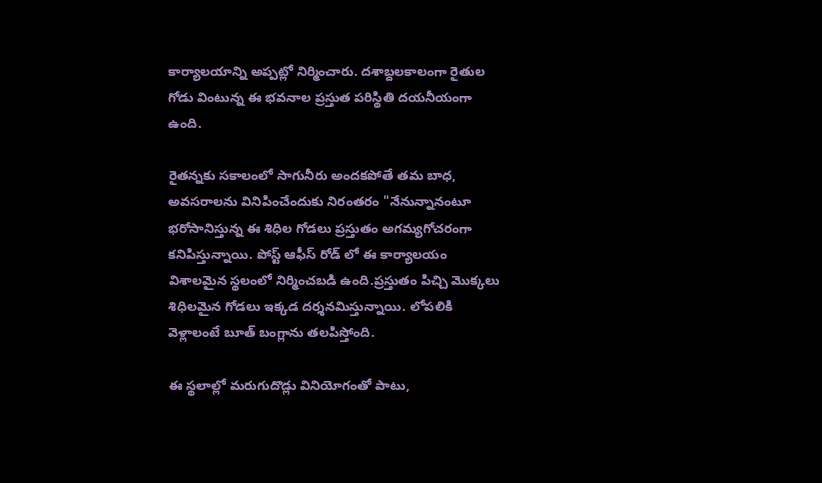కార్యాలయాన్ని అప్పట్లో నిర్మించారు. దశాబ్దలకాలంగా రైతుల గోడు వింటున్న ఈ భవనాల ప్రస్తుత పరిస్థితి దయనీయంగా ఉంది.

రైతన్నకు సకాలంలో సాగునీరు అందకపోతే తమ బాధ, అవసరాలను వినిపించేందుకు నిరంతరం "నేనున్నానంటూ భరోసానిస్తున్న ఈ శిధిల గోడలు ప్రస్తుతం అగమ్యగోచరంగా కనిపిస్తున్నాయి. పోస్ట్ ఆఫీస్ రోడ్ లో ఈ కార్యాలయం విశాలమైన స్థలంలో నిర్మించబడి ఉంది.ప్రస్తుతం పిచ్చి మొక్కలు శిధిలమైన గోడలు ఇక్కడ దర్శనమిస్తున్నాయి. లోపలికి వెళ్లాలంటే బూత్ బంగ్లాను తలపిస్తోంది.

ఈ స్థలాల్లో మరుగుదొడ్లు వినియోగంతో పాటు,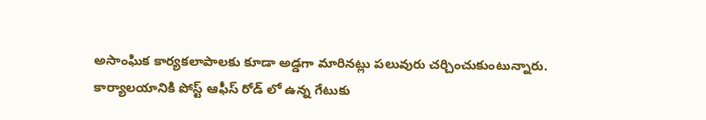అసాంఘిక కార్యకలాపాలకు కూడా అడ్డగా మారినట్లు పలువురు చర్చించుకుంటున్నారు. కార్యాలయానికి పోస్ట్ ఆఫీస్ రోడ్ లో ఉన్న గేటుకు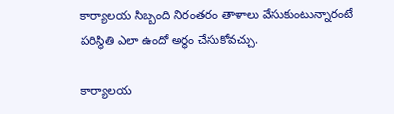కార్యాలయ సిబ్బంది నిరంతరం తాళాలు వేసుకుంటున్నారంటే పరిస్థితి ఎలా ఉందో అర్థం చేసుకోవచ్చు.

కార్యాలయ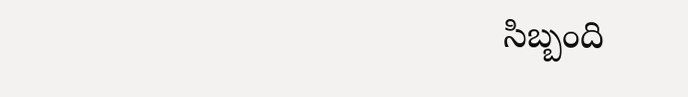సిబ్బంది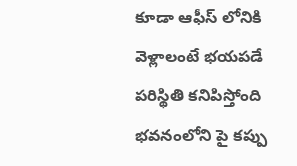కూడా ఆఫీస్ లోనికి వెళ్లాలంటే భయపడే పరిస్థితి కనిపిస్తోంది భవనంలోని పై కప్పు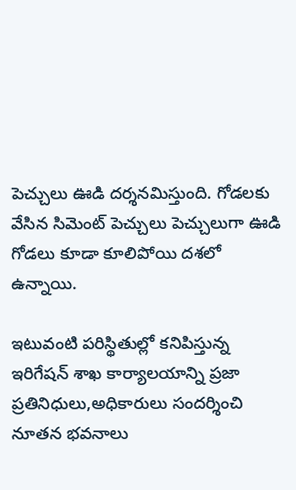పెచ్చులు ఊడి దర్శనమిస్తుంది. గోడలకు వేసిన సిమెంట్ పెచ్చులు పెచ్చులుగా ఊడి గోడలు కూడా కూలిపోయి దశలో ఉన్నాయి.

ఇటువంటి పరిస్థితుల్లో కనిపిస్తున్న ఇరిగేషన్ శాఖ కార్యాలయాన్ని ప్రజా ప్రతినిధులు,అధికారులు సందర్శించి నూతన భవనాలు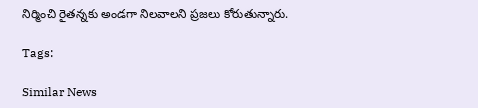నిర్మించి రైతన్నకు అండగా నిలవాలని ప్రజలు కోరుతున్నారు.

Tags:

Similar News